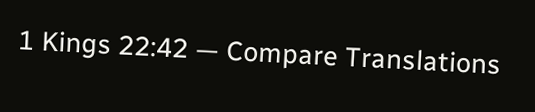1 Kings 22:42 — Compare Translations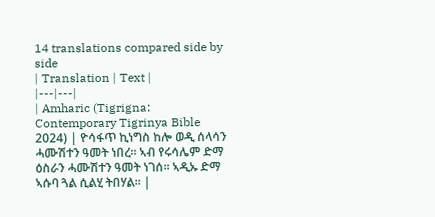14 translations compared side by side
| Translation | Text |
|---|---|
| Amharic (Tigrigna: Contemporary Tigrinya Bible 2024) | ዮሳፋጥ ኪነግስ ከሎ ወዲ ሰላሳን ሓሙሽተን ዓመት ነበረ። ኣብ የሩሳሌም ድማ ዕስራን ሓሙሽተን ዓመት ነገሰ። ኣዲኡ ድማ ኣሱባ ጓል ሲልሂ ትበሃል። |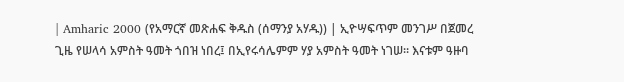| Amharic 2000 (የአማርኛ መጽሐፍ ቅዱስ (ሰማንያ አሃዱ)) | ኢዮሣፍጥም መንገሥ በጀመረ ጊዜ የሠላሳ አምስት ዓመት ጎበዝ ነበረ፤ በኢየሩሳሌምም ሃያ አምስት ዓመት ነገሠ። እናቱም ዓዙባ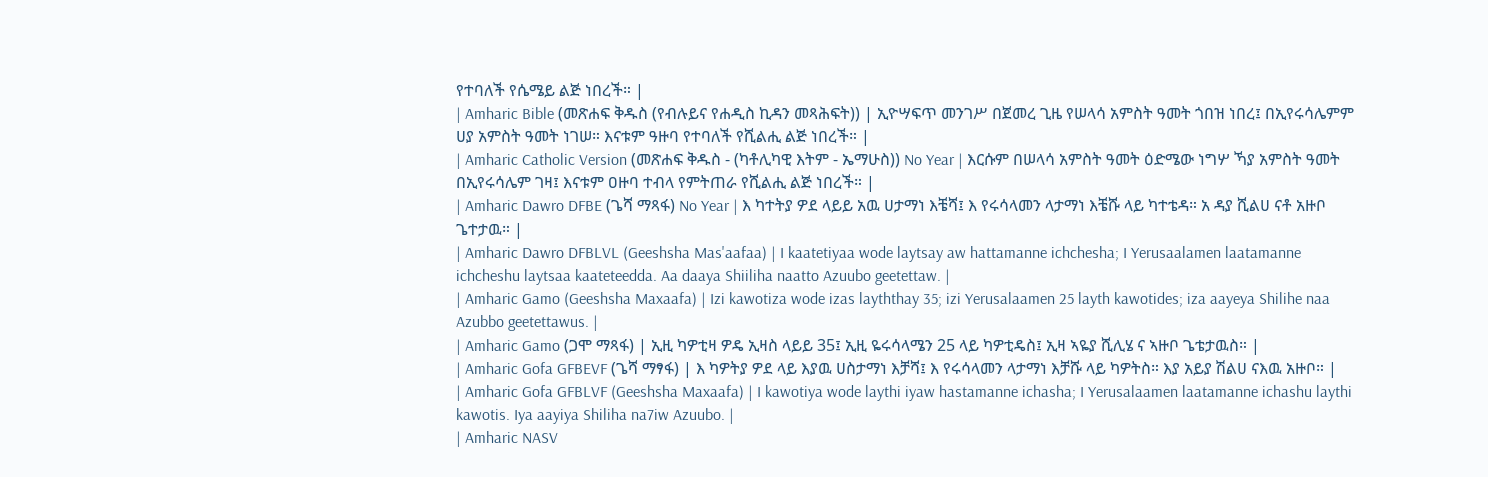የተባለች የሴሜይ ልጅ ነበረች። |
| Amharic Bible (መጽሐፍ ቅዱስ (የብሉይና የሐዲስ ኪዳን መጻሕፍት)) | ኢዮሣፍጥ መንገሥ በጀመረ ጊዜ የሠላሳ አምስት ዓመት ጎበዝ ነበረ፤ በኢየሩሳሌምም ሀያ አምስት ዓመት ነገሠ። እናቱም ዓዙባ የተባለች የሺልሒ ልጅ ነበረች። |
| Amharic Catholic Version (መጽሐፍ ቅዱስ - (ካቶሊካዊ እትም - ኤማሁስ)) No Year | እርሱም በሠላሳ አምስት ዓመት ዕድሜው ነግሦ ኻያ አምስት ዓመት በኢየሩሳሌም ገዛ፤ እናቱም ዐዙባ ተብላ የምትጠራ የሺልሒ ልጅ ነበረች። |
| Amharic Dawro DFBE (ጌሻ ማጻፋ) No Year | እ ካተትያ ዎደ ላይይ አዉ ሀታማነ እቼሻ፤ እ የሩሳላመን ላታማነ እቼሹ ላይ ካተቴዳ። አ ዳያ ሺልሀ ናቶ አዙቦ ጌተታዉ። |
| Amharic Dawro DFBLVL (Geeshsha Mas'aafaa) | I kaatetiyaa wode laytsay aw hattamanne ichchesha; I Yerusaalamen laatamanne ichcheshu laytsaa kaateteedda. Aa daaya Shiiliha naatto Azuubo geetettaw. |
| Amharic Gamo (Geeshsha Maxaafa) | Izi kawotiza wode izas layththay 35; izi Yerusalaamen 25 layth kawotides; iza aayeya Shilihe naa Azubbo geetettawus. |
| Amharic Gamo (ጋሞ ማጻፋ) | ኢዚ ካዎቲዛ ዎዴ ኢዛስ ላይይ 35፤ ኢዚ ዬሩሳላሜን 25 ላይ ካዎቲዴስ፤ ኢዛ ኣዬያ ሺሊሄ ና ኣዙቦ ጌቴታዉስ። |
| Amharic Gofa GFBEVF (ጌሻ ማፃፋ) | እ ካዎትያ ዎደ ላይ እያዉ ሀስታማነ እቻሻ፤ እ የሩሳላመን ላታማነ እቻሹ ላይ ካዎትስ። እያ አይያ ሽልሀ ናእዉ አዙቦ። |
| Amharic Gofa GFBLVF (Geeshsha Maxaafa) | I kawotiya wode laythi iyaw hastamanne ichasha; I Yerusalaamen laatamanne ichashu laythi kawotis. Iya aayiya Shiliha na7iw Azuubo. |
| Amharic NASV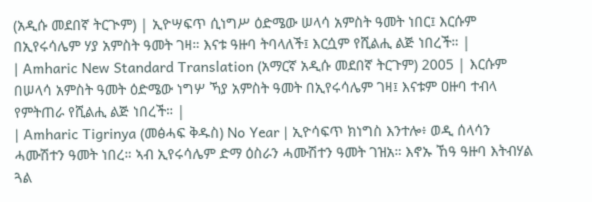(አዲሱ መደበኛ ትርጒም) | ኢዮሣፍጥ ሲነግሥ ዕድሜው ሠላሳ አምስት ዓመት ነበር፤ እርሱም በኢየሩሳሌም ሃያ አምስት ዓመት ገዛ። እናቱ ዓዙባ ትባላለች፤ እርሷም የሺልሒ ልጅ ነበረች። |
| Amharic New Standard Translation (አማርኛ አዲሱ መደበኛ ትርጉም) 2005 | እርሱም በሠላሳ አምስት ዓመት ዕድሜው ነግሦ ኻያ አምስት ዓመት በኢየሩሳሌም ገዛ፤ እናቱም ዐዙባ ተብላ የምትጠራ የሺልሒ ልጅ ነበረች። |
| Amharic Tigrinya (መፅሓፍ ቅዱስ) No Year | ኢዮሳፍጥ ክነግስ እንተሎ፥ ወዲ ሰላሳን ሓሙሽተን ዓመት ነበረ። ኣብ ኢየሩሳሌም ድማ ዕስራን ሓሙሽተን ዓመት ገዝአ። እኖኡ ኸዓ ዓዙባ እትብሃል ጓል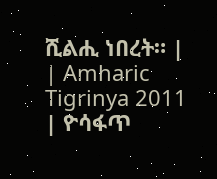ሺልሒ ነበረት። |
| Amharic Tigrinya 2011 | ዮሳፋጥ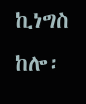ኪነግስ ከሎ፡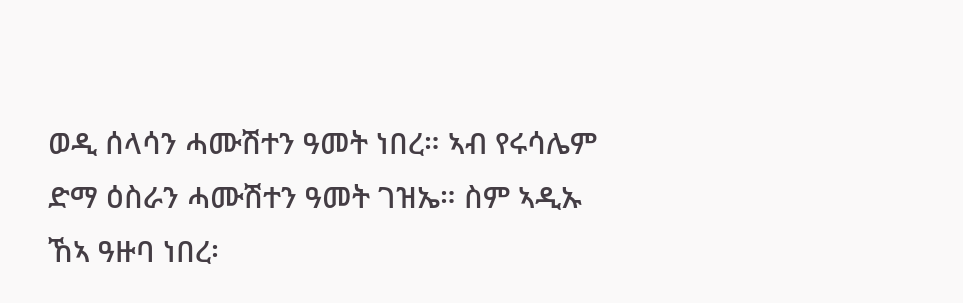ወዲ ሰላሳን ሓሙሽተን ዓመት ነበረ። ኣብ የሩሳሌም ድማ ዕስራን ሓሙሽተን ዓመት ገዝኤ። ስም ኣዲኡ ኸኣ ዓዙባ ነበረ፡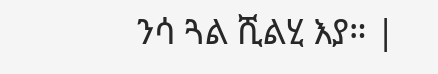ንሳ ጓል ሺልሂ እያ። |